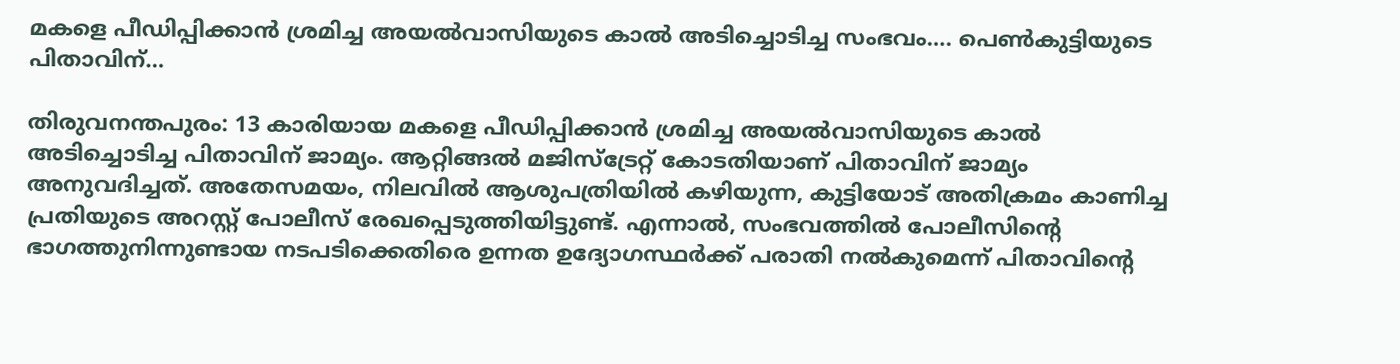മകളെ പീഡിപ്പിക്കാൻ ശ്രമിച്ച അയൽവാസിയുടെ കാൽ അടിച്ചൊടിച്ച സംഭവം…. പെൺകുട്ടിയുടെ പിതാവിന്…

തിരുവനന്തപുരം: 13 കാരിയായ മകളെ പീഡിപ്പിക്കാൻ ശ്രമിച്ച അയൽവാസിയുടെ കാൽ അടിച്ചൊടിച്ച പിതാവിന് ജാമ്യം. ആറ്റിങ്ങൽ മജിസ്ട്രേറ്റ് കോടതിയാണ് പിതാവിന് ജാമ്യം അനുവദിച്ചത്. അതേസമയം, നിലവിൽ ആശുപത്രിയിൽ കഴിയുന്ന, കുട്ടിയോട് അതിക്രമം കാണിച്ച പ്രതിയുടെ അറസ്റ്റ് പോലീസ് രേഖപ്പെടുത്തിയിട്ടുണ്ട്. എന്നാൽ, സംഭവത്തിൽ പോലീസിന്റെ ഭാഗത്തുനിന്നുണ്ടായ നടപടിക്കെതിരെ ഉന്നത ഉദ്യോഗസ്ഥർക്ക് പരാതി നൽകുമെന്ന് പിതാവിന്റെ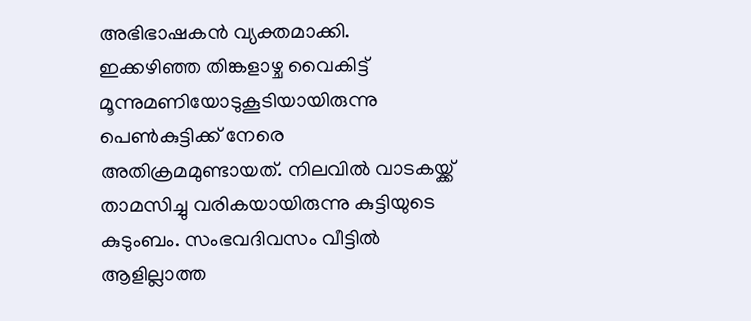അഭിഭാഷകൻ വ്യക്തമാക്കി.
ഇക്കഴിഞ്ഞ തിങ്കളാഴ്ച വൈകിട്ട് മൂന്നുമണിയോടുകൂടിയായിരുന്നു പെൺകുട്ടിക്ക് നേരെ അതിക്രമമുണ്ടായത്. നിലവിൽ വാടകയ്ക്ക് താമസിച്ചു വരികയായിരുന്നു കുട്ടിയുടെ കുടുംബം. സംഭവദിവസം വീട്ടിൽ ആളില്ലാത്ത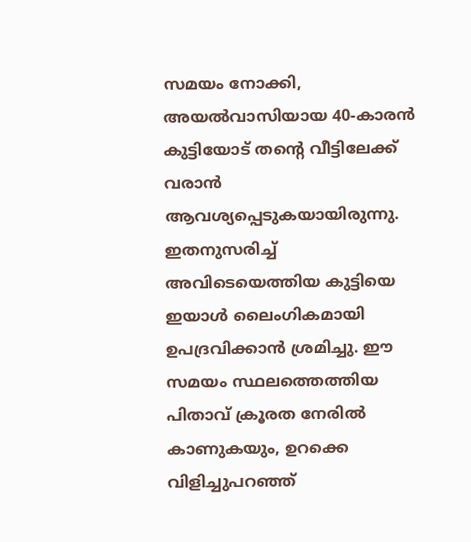സമയം നോക്കി, അയൽവാസിയായ 40-കാരൻ കുട്ടിയോട് തന്റെ വീട്ടിലേക്ക് വരാൻ ആവശ്യപ്പെടുകയായിരുന്നു. ഇതനുസരിച്ച് അവിടെയെത്തിയ കുട്ടിയെ ഇയാൾ ലൈംഗികമായി ഉപദ്രവിക്കാൻ ശ്രമിച്ചു. ഈ സമയം സ്ഥലത്തെത്തിയ പിതാവ് ക്രൂരത നേരിൽ കാണുകയും, ഉറക്കെ വിളിച്ചുപറഞ്ഞ്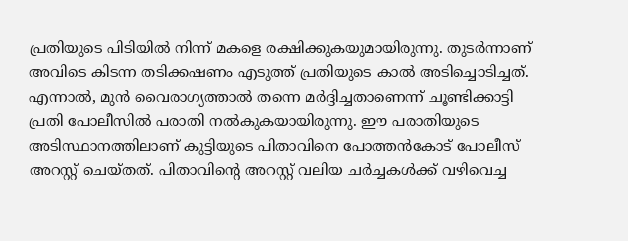പ്രതിയുടെ പിടിയിൽ നിന്ന് മകളെ രക്ഷിക്കുകയുമായിരുന്നു. തുടർന്നാണ് അവിടെ കിടന്ന തടിക്കഷണം എടുത്ത് പ്രതിയുടെ കാൽ അടിച്ചൊടിച്ചത്.
എന്നാൽ, മുൻ വൈരാഗ്യത്താൽ തന്നെ മർദ്ദിച്ചതാണെന്ന് ചൂണ്ടിക്കാട്ടി പ്രതി പോലീസിൽ പരാതി നൽകുകയായിരുന്നു. ഈ പരാതിയുടെ അടിസ്ഥാനത്തിലാണ് കുട്ടിയുടെ പിതാവിനെ പോത്തൻകോട് പോലീസ് അറസ്റ്റ് ചെയ്തത്. പിതാവിന്റെ അറസ്റ്റ് വലിയ ചർച്ചകൾക്ക് വഴിവെച്ച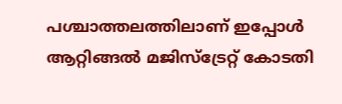പശ്ചാത്തലത്തിലാണ് ഇപ്പോൾ ആറ്റിങ്ങൽ മജിസ്ട്രേറ്റ് കോടതി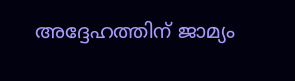അദ്ദേഹത്തിന് ജാമ്യം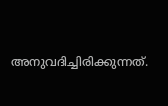അനുവദിച്ചിരിക്കുന്നത്.